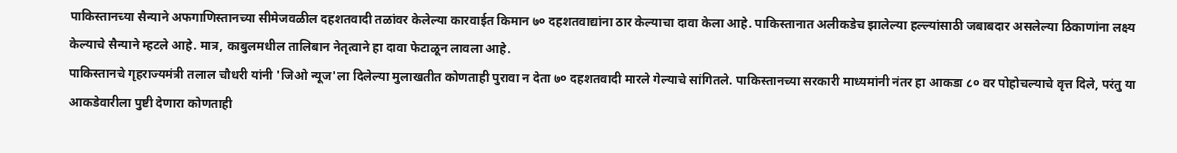पाकिस्तानच्या सैन्याने अफगाणिस्तानच्या सीमेजवळील दहशतवादी तळांवर केलेल्या कारवाईत किमान ७० दहशतवाद्यांना ठार केल्याचा दावा केला आहे. पाकिस्तानात अलीकडेच झालेल्या हल्ल्यांसाठी जबाबदार असलेल्या ठिकाणांना लक्ष्य केल्याचे सैन्याने म्हटले आहे. मात्र, काबुलमधील तालिबान नेतृत्वाने हा दावा फेटाळून लावला आहे.
पाकिस्तानचे गृहराज्यमंत्री तलाल चौधरी यांनी 'जिओ न्यूज'ला दिलेल्या मुलाखतीत कोणताही पुरावा न देता ७० दहशतवादी मारले गेल्याचे सांगितले. पाकिस्तानच्या सरकारी माध्यमांनी नंतर हा आकडा ८० वर पोहोचल्याचे वृत्त दिले, परंतु या आकडेवारीला पुष्टी देणारा कोणताही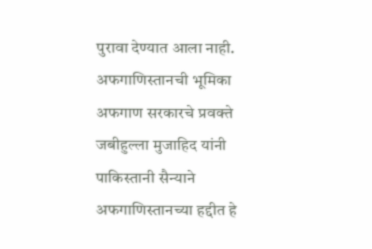पुरावा देण्यात आला नाही.
अफगाणिस्तानची भूमिका
अफगाण सरकारचे प्रवक्ते जबीहुल्ला मुजाहिद यांनी पाकिस्तानी सैन्याने अफगाणिस्तानच्या हद्दीत हे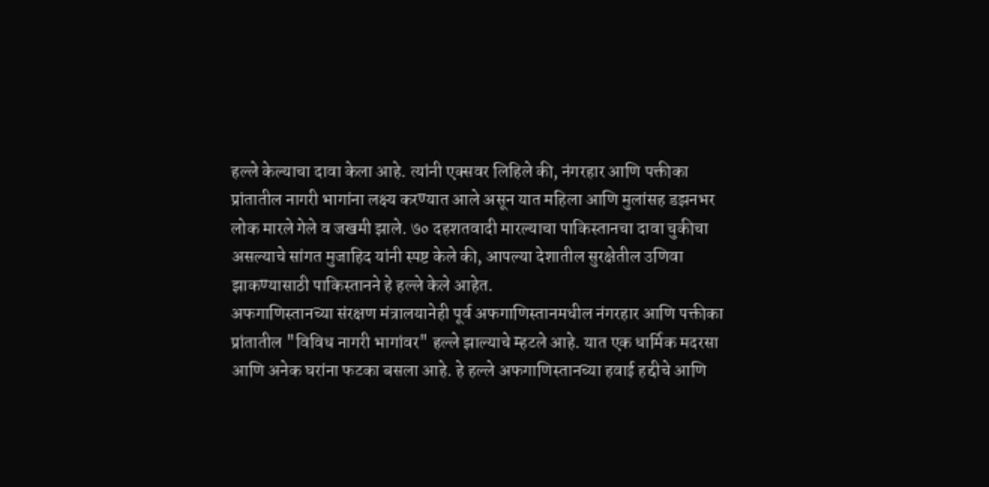हल्ले केल्याचा दावा केला आहे. त्यांनी एक्सवर लिहिले की, नंगरहार आणि पक्तीका प्रांतातील नागरी भागांना लक्ष्य करण्यात आले असून यात महिला आणि मुलांसह डझनभर लोक मारले गेले व जखमी झाले. ७० दहशतवादी मारल्याचा पाकिस्तानचा दावा चुकीचा असल्याचे सांगत मुजाहिद यांनी स्पष्ट केले की, आपल्या देशातील सुरक्षेतील उणिवा झाकण्यासाठी पाकिस्तानने हे हल्ले केले आहेत.
अफगाणिस्तानच्या संरक्षण मंत्रालयानेही पूर्व अफगाणिस्तानमधील नंगरहार आणि पक्तीका प्रांतातील "विविध नागरी भागांवर" हल्ले झाल्याचे म्हटले आहे. यात एक धार्मिक मदरसा आणि अनेक घरांना फटका बसला आहे. हे हल्ले अफगाणिस्तानच्या हवाई हद्दीचे आणि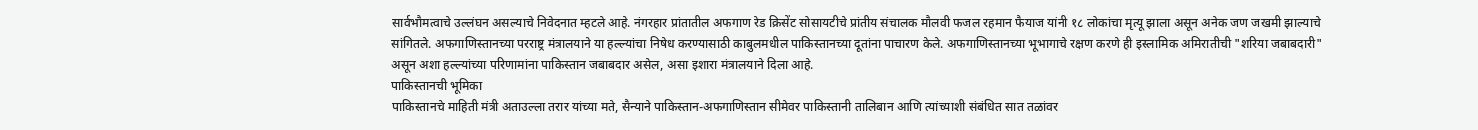सार्वभौमत्वाचे उल्लंघन असल्याचे निवेदनात म्हटले आहे. नंगरहार प्रांतातील अफगाण रेड क्रिसेंट सोसायटीचे प्रांतीय संचालक मौलवी फजल रहमान फैयाज यांनी १८ लोकांचा मृत्यू झाला असून अनेक जण जखमी झाल्याचे सांगितले. अफगाणिस्तानच्या परराष्ट्र मंत्रालयाने या हल्ल्यांचा निषेध करण्यासाठी काबुलमधील पाकिस्तानच्या दूतांना पाचारण केले. अफगाणिस्तानच्या भूभागाचे रक्षण करणे ही इस्लामिक अमिरातीची "शरिया जबाबदारी" असून अशा हल्ल्यांच्या परिणामांना पाकिस्तान जबाबदार असेल, असा इशारा मंत्रालयाने दिला आहे.
पाकिस्तानची भूमिका
पाकिस्तानचे माहिती मंत्री अताउल्ला तरार यांच्या मते, सैन्याने पाकिस्तान-अफगाणिस्तान सीमेवर पाकिस्तानी तालिबान आणि त्यांच्याशी संबंधित सात तळांवर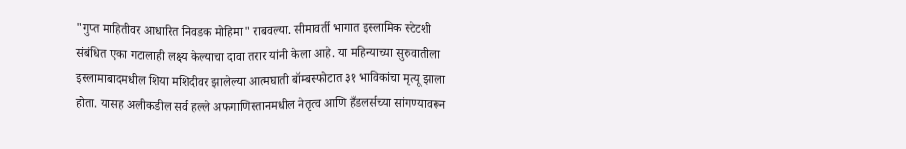"गुप्त माहितीवर आधारित निवडक मोहिमा" राबवल्या. सीमावर्ती भागात इस्लामिक स्टेटशी संबंधित एका गटालाही लक्ष्य केल्याचा दावा तरार यांनी केला आहे. या महिन्याच्या सुरुवातीला इस्लामाबादमधील शिया मशिदीवर झालेल्या आत्मघाती बॉम्बस्फोटात ३१ भाविकांचा मृत्यू झाला होता. यासह अलीकडील सर्व हल्ले अफगाणिस्तानमधील नेतृत्व आणि हँडलर्सच्या सांगण्यावरून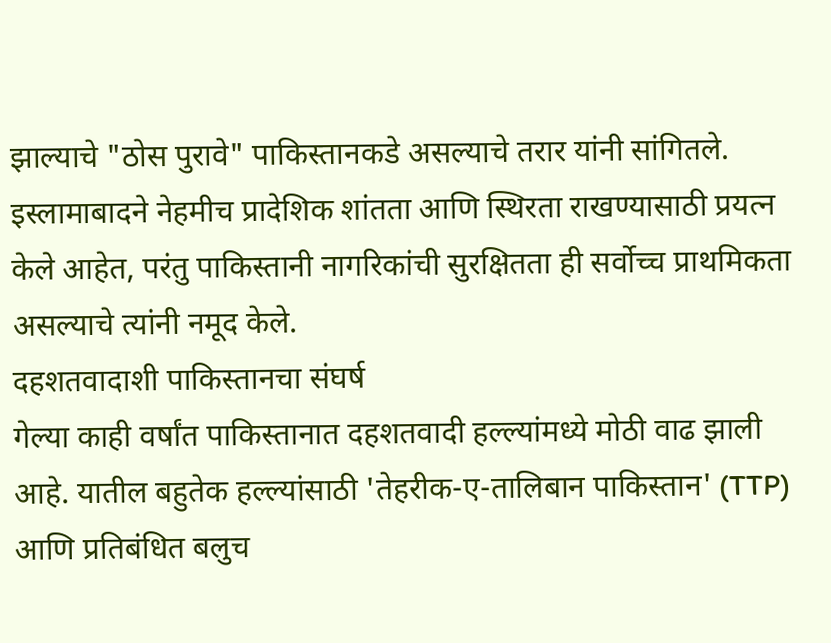झाल्याचे "ठोस पुरावे" पाकिस्तानकडे असल्याचे तरार यांनी सांगितले. इस्लामाबादने नेहमीच प्रादेशिक शांतता आणि स्थिरता राखण्यासाठी प्रयत्न केले आहेत, परंतु पाकिस्तानी नागरिकांची सुरक्षितता ही सर्वोच्च प्राथमिकता असल्याचे त्यांनी नमूद केले.
दहशतवादाशी पाकिस्तानचा संघर्ष
गेल्या काही वर्षांत पाकिस्तानात दहशतवादी हल्ल्यांमध्ये मोठी वाढ झाली आहे. यातील बहुतेक हल्ल्यांसाठी 'तेहरीक-ए-तालिबान पाकिस्तान' (TTP) आणि प्रतिबंधित बलुच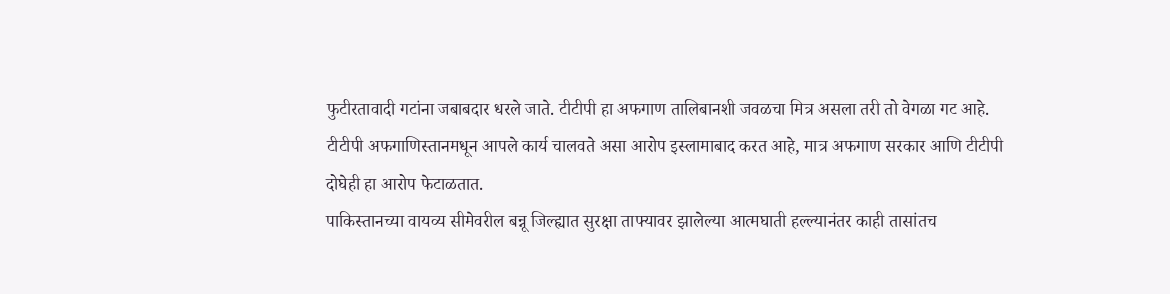फुटीरतावादी गटांना जबाबदार धरले जाते. टीटीपी हा अफगाण तालिबानशी जवळचा मित्र असला तरी तो वेगळा गट आहे. टीटीपी अफगाणिस्तानमधून आपले कार्य चालवते असा आरोप इस्लामाबाद करत आहे, मात्र अफगाण सरकार आणि टीटीपी दोघेही हा आरोप फेटाळतात.
पाकिस्तानच्या वायव्य सीमेवरील बन्नू जिल्ह्यात सुरक्षा ताफ्यावर झालेल्या आत्मघाती हल्ल्यानंतर काही तासांतच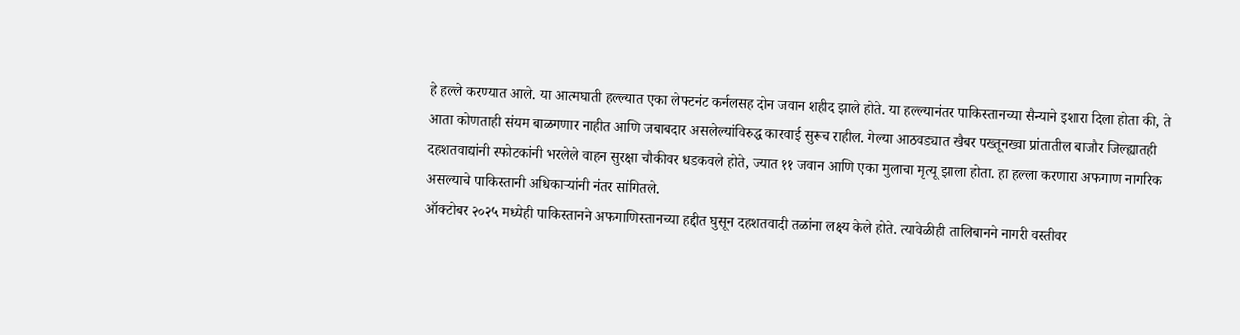हे हल्ले करण्यात आले. या आत्मघाती हल्ल्यात एका लेफ्टनंट कर्नलसह दोन जवान शहीद झाले होते. या हल्ल्यानंतर पाकिस्तानच्या सैन्याने इशारा दिला होता की, ते आता कोणताही संयम बाळगणार नाहीत आणि जबाबदार असलेल्यांविरुद्ध कारवाई सुरूच राहील. गेल्या आठवड्यात खैबर पख्तूनख्वा प्रांतातील बाजौर जिल्ह्यातही दहशतवाद्यांनी स्फोटकांनी भरलेले वाहन सुरक्षा चौकीवर धडकवले होते, ज्यात ११ जवान आणि एका मुलाचा मृत्यू झाला होता. हा हल्ला करणारा अफगाण नागरिक असल्याचे पाकिस्तानी अधिकाऱ्यांनी नंतर सांगितले.
ऑक्टोबर २०२५ मध्येही पाकिस्तानने अफगाणिस्तानच्या हद्दीत घुसून दहशतवादी तळांना लक्ष्य केले होते. त्यावेळीही तालिबानने नागरी वस्तीवर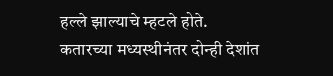हल्ले झाल्याचे म्हटले होते. कतारच्या मध्यस्थीनंतर दोन्ही देशांत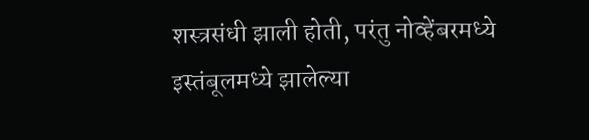शस्त्रसंधी झाली होती, परंतु नोव्हेंबरमध्ये इस्तंबूलमध्ये झालेल्या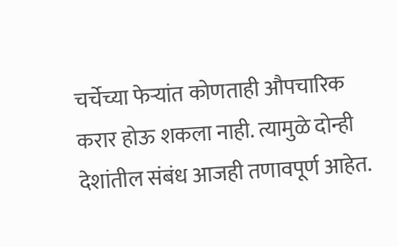चर्चेच्या फेऱ्यांत कोणताही औपचारिक करार होऊ शकला नाही. त्यामुळे दोन्ही देशांतील संबंध आजही तणावपूर्ण आहेत.